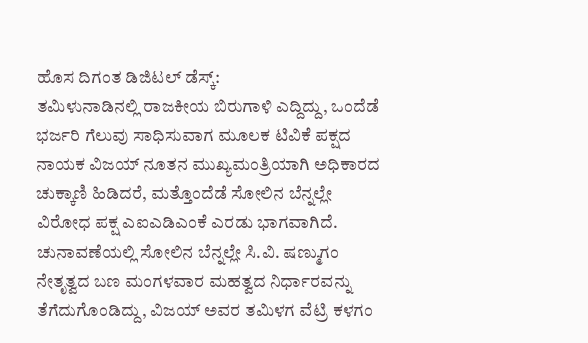ಹೊಸ ದಿಗಂತ ಡಿಜಿಟಲ್ ಡೆಸ್ಕ್:
ತಮಿಳುನಾಡಿನಲ್ಲಿ ರಾಜಕೀಯ ಬಿರುಗಾಳಿ ಎದ್ದಿದ್ದು, ಒಂದೆಡೆ ಭರ್ಜರಿ ಗೆಲುವು ಸಾಧಿಸುವಾಗ ಮೂಲಕ ಟಿವಿಕೆ ಪಕ್ಷದ ನಾಯಕ ವಿಜಯ್ ನೂತನ ಮುಖ್ಯಮಂತ್ರಿಯಾಗಿ ಅಧಿಕಾರದ ಚುಕ್ಕಾಣಿ ಹಿಡಿದರೆ, ಮತ್ತೊಂದೆಡೆ ಸೋಲಿನ ಬೆನ್ನಲ್ಲೇ ವಿರೋಧ ಪಕ್ಷ ಎಐಎಡಿಎಂಕೆ ಎರಡು ಭಾಗವಾಗಿದೆ.
ಚುನಾವಣೆಯಲ್ಲಿ ಸೋಲಿನ ಬೆನ್ನಲ್ಲೇ ಸಿ.ವಿ. ಷಣ್ಮುಗಂ ನೇತೃತ್ವದ ಬಣ ಮಂಗಳವಾರ ಮಹತ್ವದ ನಿರ್ಧಾರವನ್ನು ತೆಗೆದುಗೊಂಡಿದ್ದು, ವಿಜಯ್ ಅವರ ತಮಿಳಗ ವೆಟ್ರಿ ಕಳಗಂ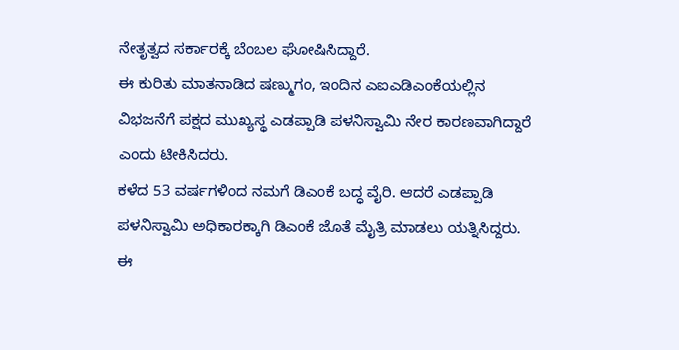ನೇತೃತ್ವದ ಸರ್ಕಾರಕ್ಕೆ ಬೆಂಬಲ ಘೋಷಿಸಿದ್ದಾರೆ.
ಈ ಕುರಿತು ಮಾತನಾಡಿದ ಷಣ್ಮುಗಂ, ಇಂದಿನ ಎಐಎಡಿಎಂಕೆಯಲ್ಲಿನ ವಿಭಜನೆಗೆ ಪಕ್ಷದ ಮುಖ್ಯಸ್ಥ ಎಡಪ್ಪಾಡಿ ಪಳನಿಸ್ವಾಮಿ ನೇರ ಕಾರಣವಾಗಿದ್ದಾರೆ ಎಂದು ಟೀಕಿಸಿದರು.
ಕಳೆದ 53 ವರ್ಷಗಳಿಂದ ನಮಗೆ ಡಿಎಂಕೆ ಬದ್ಧ ವೈರಿ. ಆದರೆ ಎಡಪ್ಪಾಡಿ ಪಳನಿಸ್ವಾಮಿ ಅಧಿಕಾರಕ್ಕಾಗಿ ಡಿಎಂಕೆ ಜೊತೆ ಮೈತ್ರಿ ಮಾಡಲು ಯತ್ನಿಸಿದ್ದರು. ಈ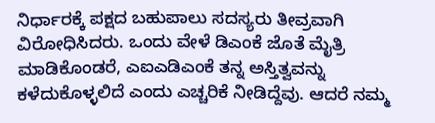ನಿರ್ಧಾರಕ್ಕೆ ಪಕ್ಷದ ಬಹುಪಾಲು ಸದಸ್ಯರು ತೀವ್ರವಾಗಿ ವಿರೋಧಿಸಿದರು. ಒಂದು ವೇಳೆ ಡಿಎಂಕೆ ಜೊತೆ ಮೈತ್ರಿ ಮಾಡಿಕೊಂಡರೆ, ಎಐಎಡಿಎಂಕೆ ತನ್ನ ಅಸ್ತಿತ್ವವನ್ನು ಕಳೆದುಕೊಳ್ಳಲಿದೆ ಎಂದು ಎಚ್ಚರಿಕೆ ನೀಡಿದ್ದೆವು. ಆದರೆ ನಮ್ಮ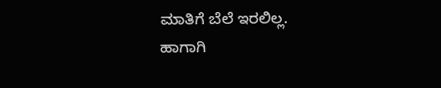ಮಾತಿಗೆ ಬೆಲೆ ಇರಲಿಲ್ಲ. ಹಾಗಾಗಿ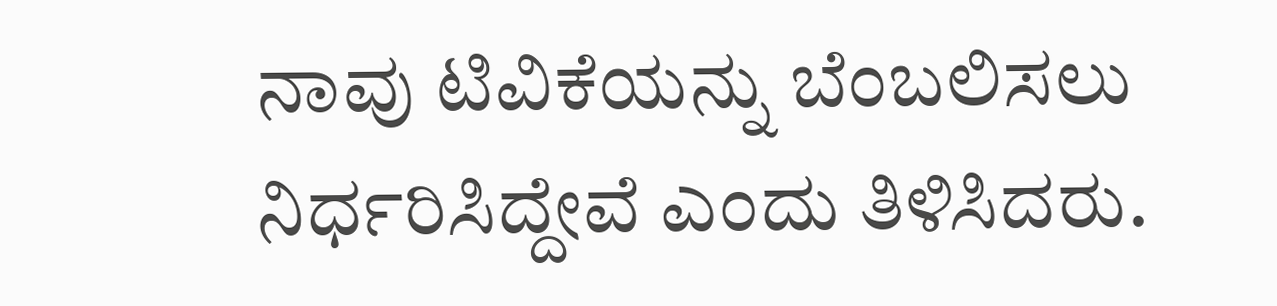ನಾವು ಟಿವಿಕೆಯನ್ನು ಬೆಂಬಲಿಸಲು ನಿರ್ಧರಿಸಿದ್ದೇವೆ ಎಂದು ತಿಳಿಸಿದರು.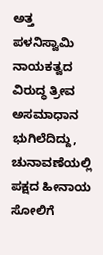ಅತ್ತ ಪಳನಿಸ್ವಾಮಿ ನಾಯಕತ್ವದ ವಿರುದ್ಧ ತ್ರೀವ ಅಸಮಾಧಾನ ಭುಗಿಲೆದಿದ್ದು, ಚುನಾವಣೆಯಲ್ಲಿ ಪಕ್ಷದ ಹೀನಾಯ ಸೋಲಿಗೆ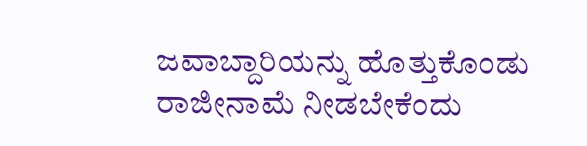ಜವಾಬ್ದಾರಿಯನ್ನು ಹೊತ್ತುಕೊಂಡು ರಾಜೀನಾಮೆ ನೀಡಬೇಕೆಂದು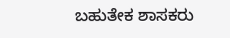ಬಹುತೇಕ ಶಾಸಕರು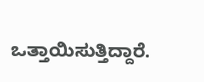ಒತ್ತಾಯಿಸುತ್ತಿದ್ದಾರೆ.